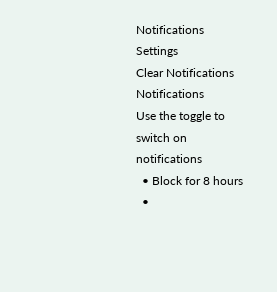Notifications
Settings
Clear Notifications
Notifications
Use the toggle to switch on notifications
  • Block for 8 hours
  •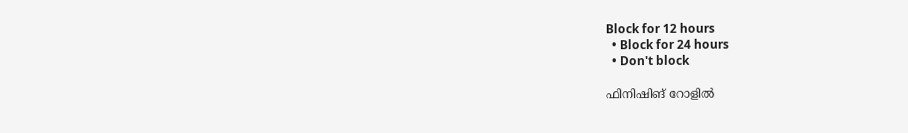Block for 12 hours
  • Block for 24 hours
  • Don't block

ഫിനിഷിങ് റോളില്‍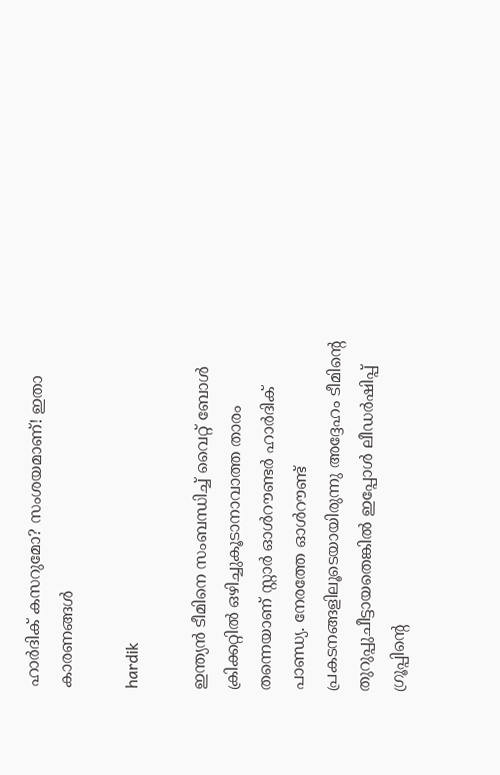ഹാര്‍ദിക് കസറുമോ? സംശയമാണ്! ഇതാ കാരണങ്ങള്‍

hardik

ഇന്ത്യന്‍ ടീമിനെ സംബന്ധിച്ച് വൈറ്റ് ബോള്‍ ക്രിക്കറ്റില്‍ ഒഴിച്ചുകൂടാനാവാത്ത താരം തന്നെയാണ് സ്റ്റാര്‍ ഓള്‍റൗണ്ടര്‍ ഹാര്‍ദിക് പാണ്ഡ്യ. നേരത്തേ ഓള്‍റൗണ്ട് പ്രകടനങ്ങളിലൂടെയായിരുന്നു അദ്ദേഹം ടീമിന്റെ തുറുപ്പുചീട്ടായതെങ്കില്‍ ഇപ്പോള്‍ ലീഡര്‍ഷിപ്പ് ഗ്രൂപ്പിന്റെ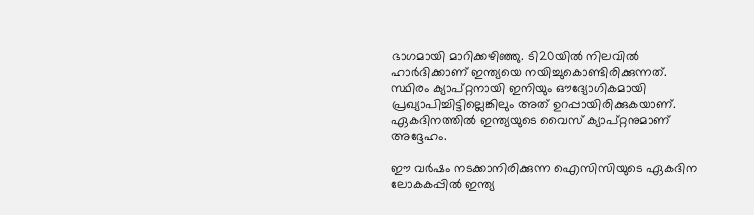ഭാഗമായി മാറിക്കഴിഞ്ഞു. ടി20യില്‍ നിലവില്‍ ഹാര്‍ദിക്കാണ് ഇന്ത്യയെ നയിച്ചുകൊണ്ടിരിക്കുന്നത്. സ്ഥിരം ക്യാപ്റ്റനായി ഇനിയും ഔദ്യോഗികമായി പ്രഖ്യാപിച്ചിട്ടില്ലെങ്കിലും അത് ഉറപ്പായിരിക്കുകയാണ്. ഏകദിനത്തില്‍ ഇന്ത്യയുടെ വൈസ് ക്യാപ്റ്റനുമാണ് അദ്ദേഹം.

ഈ വര്‍ഷം നടക്കാനിരിക്കുന്ന ഐസിസിയുടെ ഏകദിന ലോകകപ്പില്‍ ഇന്ത്യ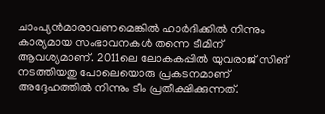ചാംപ്യന്‍മാരാവണമെങ്കില്‍ ഹാര്‍ദിക്കില്‍ നിന്നും കാര്യമായ സംഭാവനകള്‍ തന്നെ ടീമിന് ആവശ്യമാണ്. 2011ലെ ലോകകപ്പില്‍ യുവരാജ് സിങ് നടത്തിയതു പോലെയൊരു പ്രകടനമാണ് അദ്ദേഹത്തില്‍ നിന്നും ടീം പ്രതീക്ഷിക്കുന്നത്.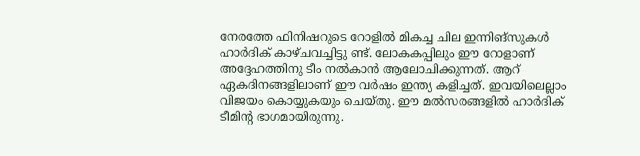നേരത്തേ ഫിനിഷറുടെ റോളില്‍ മികച്ച ചില ഇന്നിങ്‌സുകള്‍ ഹാര്‍ദിക് കാഴ്ചവച്ചിട്ടു ണ്ട്. ലോകകപ്പിലും ഈ റോളാണ് അദ്ദേഹത്തിനു ടീം നല്‍കാന്‍ ആലോചിക്കുന്നത്. ആറ് ഏകദിനങ്ങളിലാണ് ഈ വര്‍ഷം ഇന്ത്യ കളിച്ചത്. ഇവയിലെല്ലാം വിജയം കൊയ്യുകയും ചെയ്തു. ഈ മല്‍സരങ്ങളില്‍ ഹാര്‍ദിക് ടീമിന്റ ഭാഗമായിരുന്നു.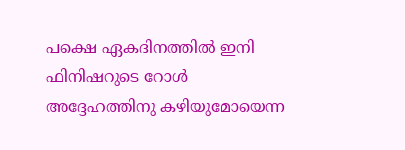പക്ഷെ ഏകദിനത്തില്‍ ഇനി ഫിനിഷറുടെ റോള്‍ അദ്ദേഹത്തിനു കഴിയുമോയെന്ന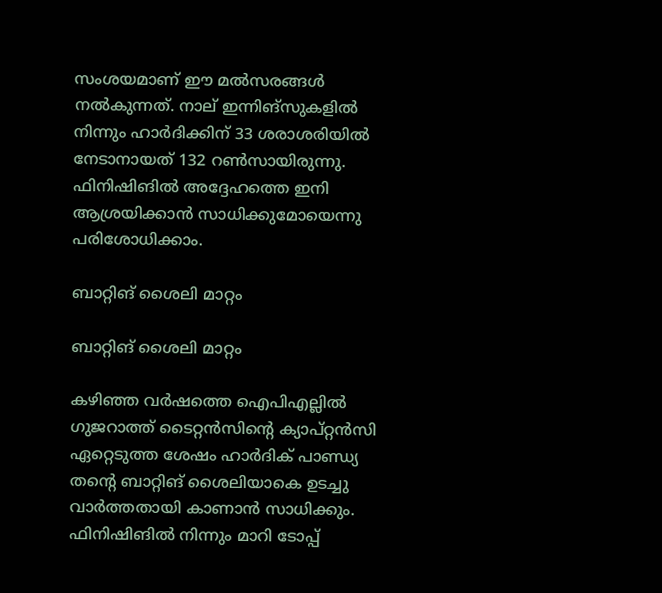സംശയമാണ് ഈ മല്‍സരങ്ങള്‍ നല്‍കുന്നത്. നാല് ഇന്നിങ്‌സുകളില്‍ നിന്നും ഹാര്‍ദിക്കിന് 33 ശരാശരിയില്‍ നേടാനായത് 132 റണ്‍സായിരുന്നു. ഫിനിഷിങില്‍ അദ്ദേഹത്തെ ഇനി ആശ്രയിക്കാന്‍ സാധിക്കുമോയെന്നു പരിശോധിക്കാം.

ബാറ്റിങ് ശൈലി മാറ്റം

ബാറ്റിങ് ശൈലി മാറ്റം

കഴിഞ്ഞ വര്‍ഷത്തെ ഐപിഎല്ലില്‍ ഗുജറാത്ത് ടൈറ്റന്‍സിന്റെ ക്യാപ്റ്റന്‍സി ഏറ്റെടുത്ത ശേഷം ഹാര്‍ദിക് പാണ്ഡ്യ തന്റെ ബാറ്റിങ് ശൈലിയാകെ ഉടച്ചു വാര്‍ത്തതായി കാണാന്‍ സാധിക്കും. ഫിനിഷിങില്‍ നിന്നും മാറി ടോപ്പ്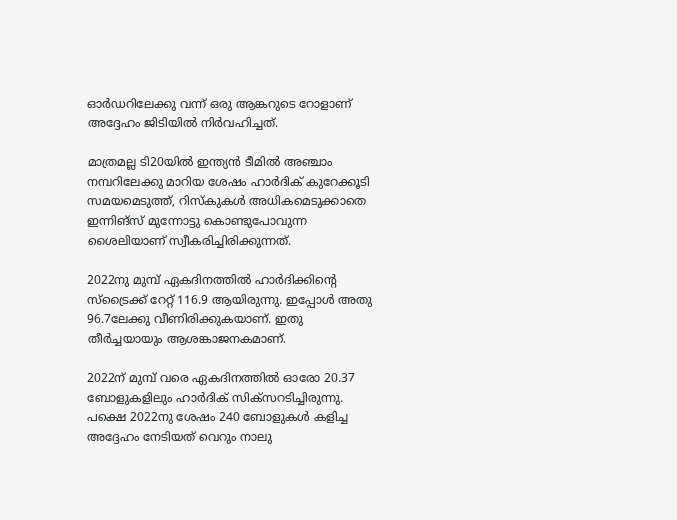ഓര്‍ഡറിലേക്കു വന്ന് ഒരു ആങ്കറുടെ റോളാണ് അദ്ദേഹം ജിടിയില്‍ നിര്‍വഹിച്ചത്.

മാത്രമല്ല ടി20യില്‍ ഇന്ത്യന്‍ ടീമില്‍ അഞ്ചാം നമ്പറിലേക്കു മാറിയ ശേഷം ഹാര്‍ദിക് കുറേക്കൂടി സമയമെടുത്ത്, റിസ്‌കുകള്‍ അധികമെടുക്കാതെ ഇന്നിങ്‌സ് മുന്നോട്ടു കൊണ്ടുപോവുന്ന ശൈലിയാണ് സ്വീകരിച്ചിരിക്കുന്നത്.

2022നു മുമ്പ് ഏകദിനത്തില്‍ ഹാര്‍ദിക്കിന്റെ സ്‌ട്രൈക്ക് റേറ്റ് 116.9 ആയിരുന്നു. ഇപ്പോള്‍ അതു 96.7ലേക്കു വീണിരിക്കുകയാണ്. ഇതു തീര്‍ച്ചയായും ആശങ്കാജനകമാണ്.

2022ന് മുമ്പ് വരെ ഏകദിനത്തില്‍ ഓരോ 20.37 ബോളുകളിലും ഹാര്‍ദിക് സിക്‌സറടിച്ചിരുന്നു. പക്ഷെ 2022നു ശേഷം 240 ബോളുകള്‍ കളിച്ച അദ്ദേഹം നേടിയത് വെറും നാലു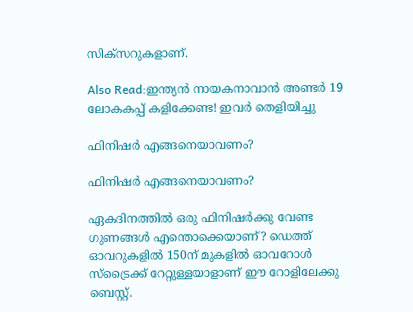സിക്‌സറുകളാണ്.

Also Read:ഇന്ത്യന്‍ നായകനാവാന്‍ അണ്ടര്‍ 19 ലോകകപ്പ് കളിക്കേണ്ട! ഇവര്‍ തെളിയിച്ചു

ഫിനിഷര്‍ എങ്ങനെയാവണം?

ഫിനിഷര്‍ എങ്ങനെയാവണം?

ഏകദിനത്തില്‍ ഒരു ഫിനിഷര്‍ക്കു വേണ്ട ഗുണങ്ങള്‍ എന്തൊക്കെയാണ്? ഡെത്ത് ഓവറുകളില്‍ 150ന് മുകളില്‍ ഓവറോള്‍ സ്‌ട്രൈക്ക് റേറ്റുള്ളയാളാണ് ഈ റോളിലേക്കു ബെസ്റ്റ്.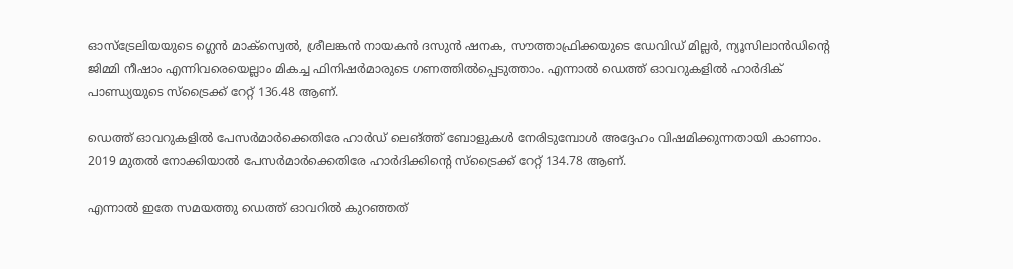ഓസ്‌ട്രേലിയയുടെ ഗ്ലെന്‍ മാക്‌സ്വെല്‍, ശ്രീലങ്കന്‍ നായകന്‍ ദസുന്‍ ഷനക, സൗത്താഫ്രിക്കയുടെ ഡേവിഡ് മില്ലര്‍, ന്യൂസിലാന്‍ഡിന്റെ ജിമ്മി നീഷാം എന്നിവരെയെല്ലാം മികച്ച ഫിനിഷര്‍മാരുടെ ഗണത്തില്‍പ്പെടുത്താം. എന്നാല്‍ ഡെത്ത് ഓവറുകളില്‍ ഹാര്‍ദിക് പാണ്ഡ്യയുടെ സ്‌ട്രൈക്ക് റേറ്റ് 136.48 ആണ്.

ഡെത്ത് ഓവറുകളില്‍ പേസര്‍മാര്‍ക്കെതിരേ ഹാര്‍ഡ് ലെങ്ത്ത് ബോളുകള്‍ നേരിടുമ്പോള്‍ അദ്ദേഹം വിഷമിക്കുന്നതായി കാണാം. 2019 മുതല്‍ നോക്കിയാല്‍ പേസര്‍മാര്‍ക്കെതിരേ ഹാര്‍ദിക്കിന്റെ സ്‌ട്രൈക്ക് റേറ്റ് 134.78 ആണ്.

എന്നാല്‍ ഇതേ സമയത്തു ഡെത്ത് ഓവറില്‍ കുറഞ്ഞത്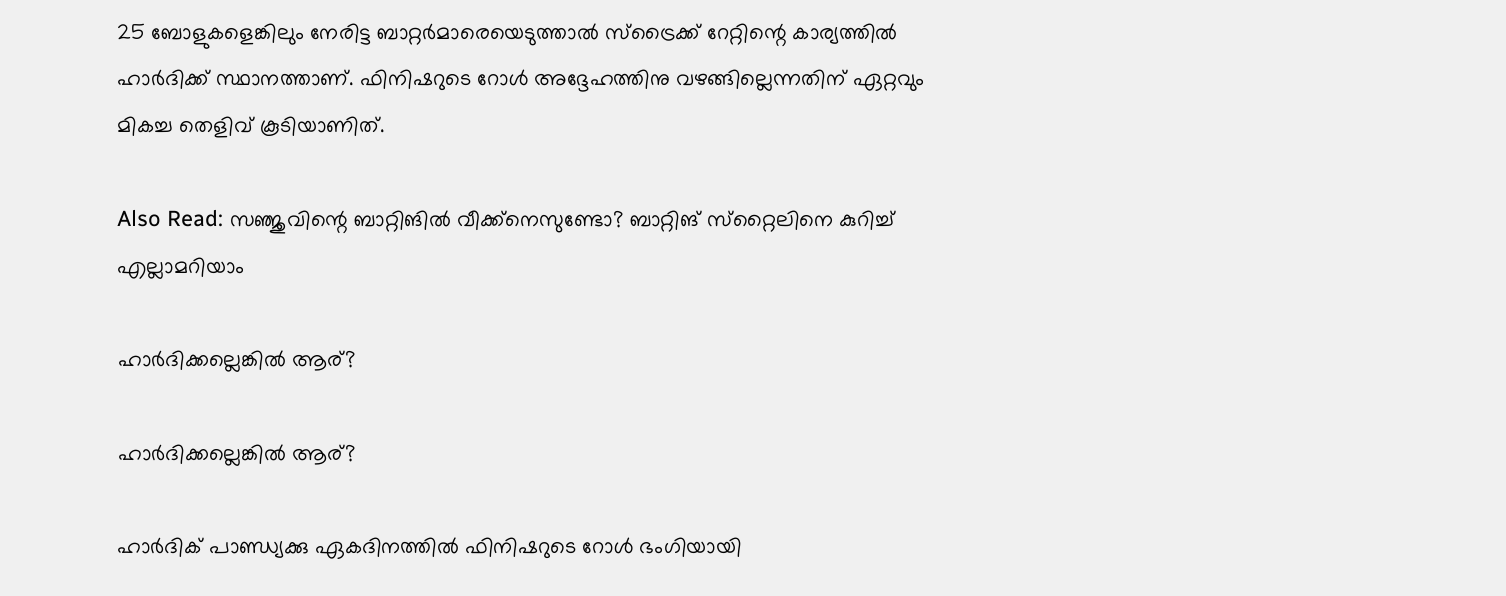25 ബോളുകളെങ്കിലും നേരിട്ട ബാറ്റര്‍മാരെയെടുത്താല്‍ സ്‌ട്രൈക്ക് റേറ്റിന്റെ കാര്യത്തില്‍ ഹാര്‍ദിക്ക് സ്ഥാനത്താണ്. ഫിനിഷറുടെ റോള്‍ അദ്ദേഹത്തിനു വഴങ്ങില്ലെന്നതിന് ഏറ്റവും മികച്ച തെളിവ് കൂടിയാണിത്.

Also Read: സഞ്ജുവിന്റെ ബാറ്റിങില്‍ വീക്ക്‌നെസുണ്ടോ? ബാറ്റിങ് സ്‌റ്റൈലിനെ കുറിച്ച് എല്ലാമറിയാം

ഹാര്‍ദിക്കല്ലെങ്കില്‍ ആര്?

ഹാര്‍ദിക്കല്ലെങ്കില്‍ ആര്?

ഹാര്‍ദിക് പാണ്ഡ്യക്കു ഏകദിനത്തില്‍ ഫിനിഷറുടെ റോള്‍ ഭംഗിയായി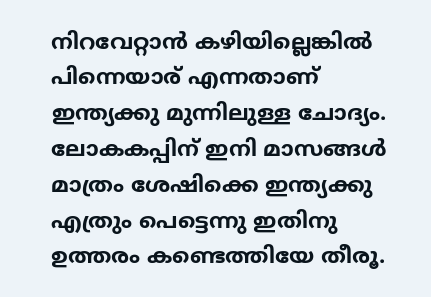നിറവേറ്റാന്‍ കഴിയില്ലെങ്കില്‍ പിന്നെയാര് എന്നതാണ് ഇന്ത്യക്കു മുന്നിലുള്ള ചോദ്യം. ലോകകപ്പിന് ഇനി മാസങ്ങള്‍ മാത്രം ശേഷിക്കെ ഇന്ത്യക്കു എത്രും പെട്ടെന്നു ഇതിനു ഉത്തരം കണ്ടെത്തിയേ തീരൂ.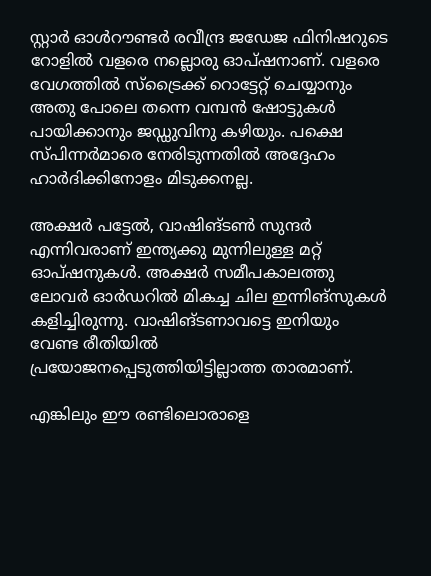സ്റ്റാര്‍ ഓള്‍റൗണ്ടര്‍ രവീന്ദ്ര ജഡേജ ഫിനിഷറുടെ റോളില്‍ വളരെ നല്ലൊരു ഓപ്ഷനാണ്. വളരെ വേഗത്തില്‍ സ്‌ട്രൈക്ക് റൊട്ടേറ്റ് ചെയ്യാനും അതു പോലെ തന്നെ വമ്പന്‍ ഷോട്ടുകള്‍ പായിക്കാനും ജഡ്ഡുവിനു കഴിയും. പക്ഷെ സ്പിന്നര്‍മാരെ നേരിടുന്നതില്‍ അദ്ദേഹം ഹാര്‍ദിക്കിനോളം മിടുക്കനല്ല.

അക്ഷര്‍ പട്ടേല്‍, വാഷിങ്ടണ്‍ സുന്ദര്‍ എന്നിവരാണ് ഇന്ത്യക്കു മുന്നിലുള്ള മറ്റ് ഓപ്ഷനുകള്‍. അക്ഷര്‍ സമീപകാലത്തു ലോവര്‍ ഓര്‍ഡറില്‍ മികച്ച ചില ഇന്നിങ്‌സുകള്‍ കളിച്ചിരുന്നു. വാഷിങ്ടണാവട്ടെ ഇനിയും വേണ്ട രീതിയില്‍ പ്രയോജനപ്പെടുത്തിയിട്ടില്ലാത്ത താരമാണ്.

എങ്കിലും ഈ രണ്ടിലൊരാളെ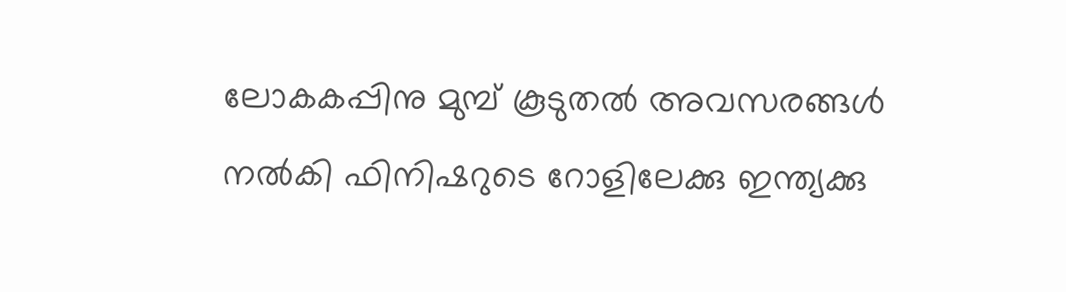ലോകകപ്പിനു മുമ്പ് കൂടുതല്‍ അവസരങ്ങള്‍ നല്‍കി ഫിനിഷറുടെ റോളിലേക്കു ഇന്ത്യക്കു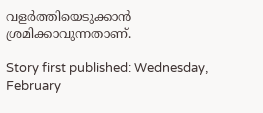വളര്‍ത്തിയെടുക്കാന്‍ ശ്രമിക്കാവുന്നതാണ്.

Story first published: Wednesday, February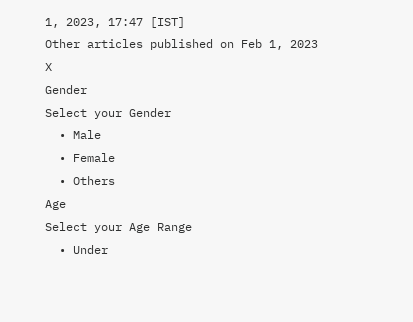1, 2023, 17:47 [IST]
Other articles published on Feb 1, 2023
X
Gender
Select your Gender
  • Male
  • Female
  • Others
Age
Select your Age Range
  • Under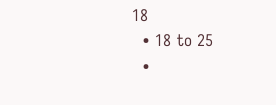18
  • 18 to 25
  •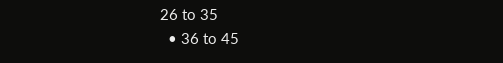26 to 35
  • 36 to 45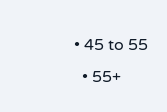• 45 to 55
  • 55+